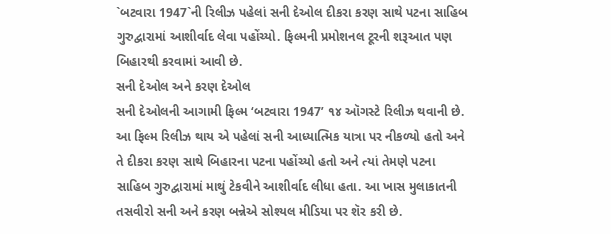`બટવારા 1947`ની રિલીઝ પહેલાં સની દેઓલ દીકરા કરણ સાથે પટના સાહિબ ગુરુદ્વારામાં આશીર્વાદ લેવા પહોંચ્યો. ફિલ્મની પ્રમોશનલ ટૂરની શરૂઆત પણ બિહારથી કરવામાં આવી છે.
સની દેઓલ અને કરણ દેઓલ
સની દેઓલની આગામી ફિલ્મ ‘બટવારા 1947’ ૧૪ ઑગસ્ટે રિલીઝ થવાની છે. આ ફિલ્મ રિલીઝ થાય એ પહેલાં સની આધ્યાત્મિક યાત્રા પર નીકળ્યો હતો અને તે દીકરા કરણ સાથે બિહારના પટના પહોંચ્યો હતો અને ત્યાં તેમણે પટના સાહિબ ગુરુદ્વારામાં માથું ટેકવીને આશીર્વાદ લીધા હતા. આ ખાસ મુલાકાતની તસવીરો સની અને કરણ બન્નેએ સોશ્યલ મીડિયા પર શૅર કરી છે.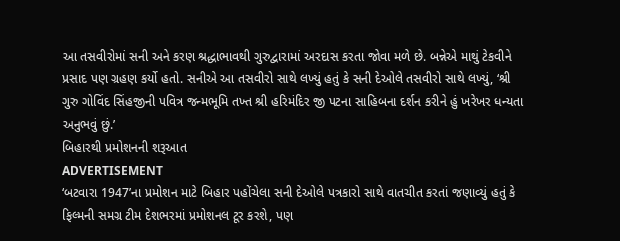આ તસવીરોમાં સની અને કરણ શ્રદ્ધાભાવથી ગુરુદ્વારામાં અરદાસ કરતા જોવા મળે છે. બન્નેએ માથું ટેકવીને પ્રસાદ પણ ગ્રહણ કર્યો હતો. સનીએ આ તસવીરો સાથે લખ્યું હતું કે સની દેઓલે તસવીરો સાથે લખ્યું, ‘શ્રી ગુરુ ગોવિંદ સિંહજીની પવિત્ર જન્મભૂમિ તખ્ત શ્રી હરિમંદિર જી પટના સાહિબના દર્શન કરીને હું ખરેખર ધન્યતા અનુભવું છું.’
બિહારથી પ્રમોશનની શરૂઆત
ADVERTISEMENT
‘બટવારા 1947’ના પ્રમોશન માટે બિહાર પહોંચેલા સની દેઓલે પત્રકારો સાથે વાતચીત કરતાં જણાવ્યું હતું કે ફિલ્મની સમગ્ર ટીમ દેશભરમાં પ્રમોશનલ ટૂર કરશે, પણ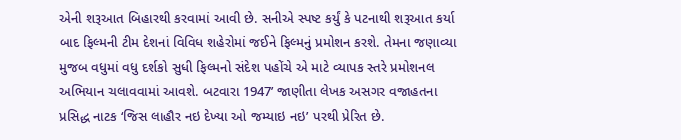એની શરૂઆત બિહારથી કરવામાં આવી છે. સનીએ સ્પષ્ટ કર્યું કે પટનાથી શરૂઆત કર્યા બાદ ફિલ્મની ટીમ દેશનાં વિવિધ શહેરોમાં જઈને ફિલ્મનું પ્રમોશન કરશે. તેમના જણાવ્યા મુજબ વધુમાં વધુ દર્શકો સુધી ફિલ્મનો સંદેશ પહોંચે એ માટે વ્યાપક સ્તરે પ્રમોશનલ અભિયાન ચલાવવામાં આવશે. બટવારા 1947’ જાણીતા લેખક અસગર વજાહતના પ્રસિદ્ધ નાટક ‘જિસ લાહૌર નઇ દેખ્યા ઓ જમ્યાઇ નઇ’ પરથી પ્રેરિત છે.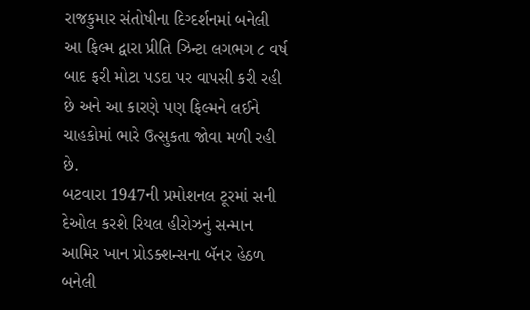રાજકુમાર સંતોષીના દિગ્દર્શનમાં બનેલી આ ફિલ્મ દ્વારા પ્રીતિ ઝિન્ટા લગભગ ૮ વર્ષ બાદ ફરી મોટા પડદા પર વાપસી કરી રહી છે અને આ કારણે પણ ફિલ્મને લઈને ચાહકોમાં ભારે ઉત્સુકતા જોવા મળી રહી છે.
બટવારા 1947ની પ્રમોશનલ ટૂરમાં સની દેઓલ કરશે રિયલ હીરોઝનું સન્માન
આમિર ખાન પ્રોડક્શન્સના બૅનર હેઠળ બનેલી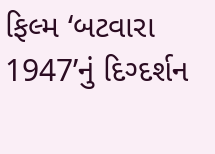ફિલ્મ ‘બટવારા 1947’નું દિગ્દર્શન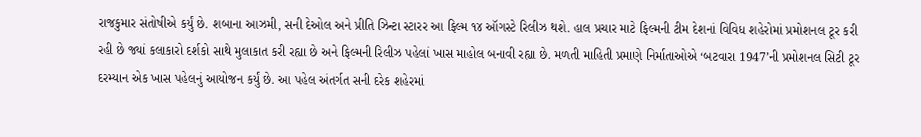રાજકુમાર સંતોષીએ કર્યું છે. શબાના આઝમી, સની દેઓલ અને પ્રીતિ ઝિન્ટા સ્ટારર આ ફિલ્મ ૧૪ ઑગસ્ટે રિલીઝ થશે. હાલ પ્રચાર માટે ફિલ્મની ટીમ દેશનાં વિવિધ શહેરોમાં પ્રમોશનલ ટૂર કરી રહી છે જ્યાં કલાકારો દર્શકો સાથે મુલાકાત કરી રહ્યા છે અને ફિલ્મની રિલીઝ પહેલાં ખાસ માહોલ બનાવી રહ્યા છે. મળતી માહિતી પ્રમાણે નિર્માતાઓએ ‘બટવારા 1947’ની પ્રમોશનલ સિટી ટૂર દરમ્યાન એક ખાસ પહેલનું આયોજન કર્યું છે. આ પહેલ અંતર્ગત સની દરેક શહેરમાં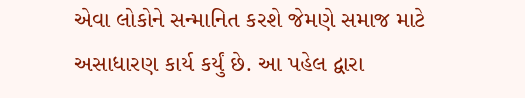એવા લોકોને સન્માનિત કરશે જેમણે સમાજ માટે અસાધારણ કાર્ય કર્યું છે. આ પહેલ દ્વારા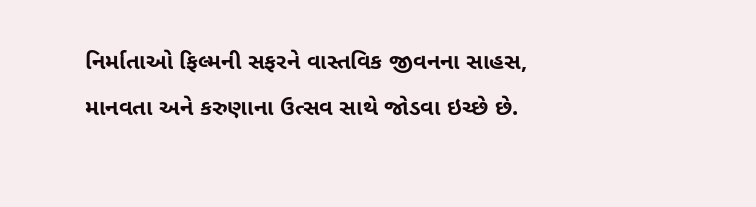નિર્માતાઓ ફિલ્મની સફરને વાસ્તવિક જીવનના સાહસ, માનવતા અને કરુણાના ઉત્સવ સાથે જોડવા ઇચ્છે છે.